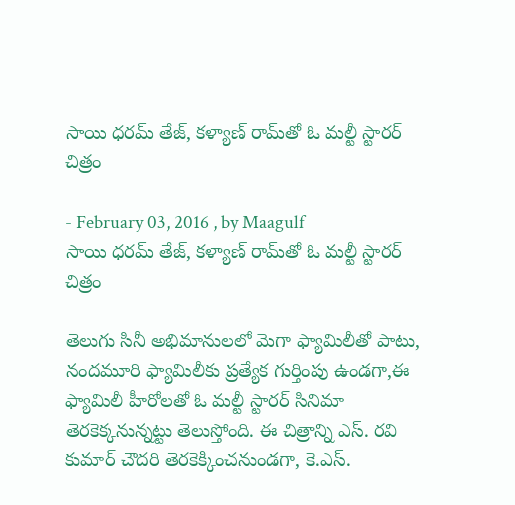సాయి ధరమ్ తేజ్, కళ్యాణ్ రామ్‌తో ఓ మల్టీ స్టారర్ చిత్రం

- February 03, 2016 , by Maagulf
సాయి ధరమ్ తేజ్, కళ్యాణ్ రామ్‌తో ఓ మల్టీ స్టారర్ చిత్రం

తెలుగు సినీ అభిమానులలో మెగా ఫ్యామిలీతో పాటు, నందమూరి ఫ్యామిలీకు ప్రత్యేక గుర్తింపు ఉండగా,ఈ ఫ్యామిలీ హీరోలతో ఓ మల్టీ స్టారర్ సినిమా తెరకెక్కనున్నట్టు తెలుస్తోంది. ఈ చిత్రాన్ని ఎస్. రవి కుమార్ చౌదరి తెరకెక్కించనుండగా, కె.ఎస్.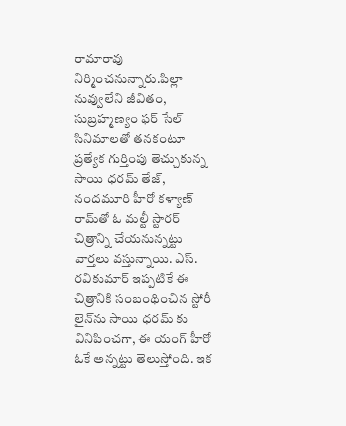రామారావు నిర్మించనున్నారు.పిల్లా నువ్వులేని జీవితం, సుబ్రహ్మణ్యం ఫర్ సేల్ సినిమాలతో తనకంటూ ప్రత్యేక గుర్తింపు తెచ్చుకున్న సాయి ధరమ్ తేజ్, నందమూరి హీరో కళ్యాణ్ రామ్‌తో ఓ మల్టీ స్టారర్ చిత్రాన్ని చేయనున్నట్టు వార్తలు వస్తున్నాయి. ఎస్. రవికుమార్ ఇప్పటికే ఈ చిత్రానికి సంబంథించిన స్టోరీ లైన్‌ను సాయి ధరమ్ కు వినిపించగా, ఈ యంగ్ హీరో ఓకే అన్నట్టు తెలుస్తోంది. ఇక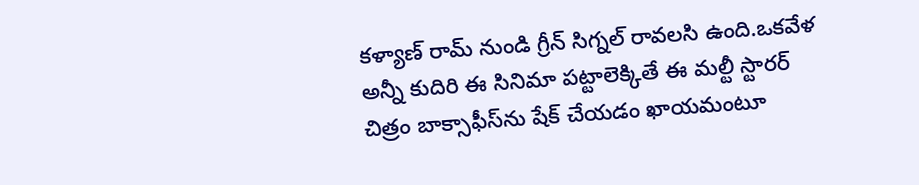కళ్యాణ్ రామ్ నుండి గ్రీన్ సిగ్నల్ రావలసి ఉంది.ఒకవేళ అన్నీ కుదిరి ఈ సినిమా పట్టాలెక్కితే ఈ మల్టీ స్టారర్ చిత్రం బాక్సాఫీస్‌ను షేక్ చేయడం ఖాయమంటూ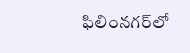ఫిలింనగర్‌లో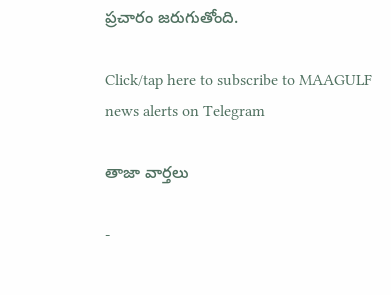ప్రచారం జరుగుతోంది.

Click/tap here to subscribe to MAAGULF news alerts on Telegram

తాజా వార్తలు

-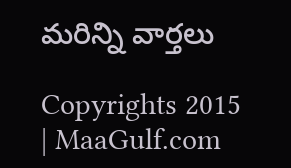మరిన్ని వార్తలు

Copyrights 2015 | MaaGulf.com